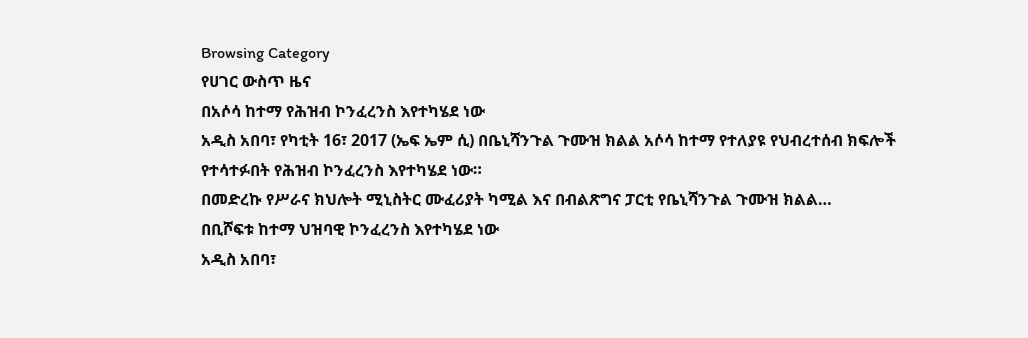Browsing Category
የሀገር ውስጥ ዜና
በአሶሳ ከተማ የሕዝብ ኮንፈረንስ እየተካሄደ ነው
አዲስ አበባ፣ የካቲት 16፣ 2017 (ኤፍ ኤም ሲ) በቤኒሻንጉል ጉሙዝ ክልል አሶሳ ከተማ የተለያዩ የህብረተሰብ ክፍሎች የተሳተፉበት የሕዝብ ኮንፈረንስ እየተካሄደ ነው።
በመድረኩ የሥራና ክህሎት ሚኒስትር ሙፈሪያት ካሚል እና በብልጽግና ፓርቲ የቤኒሻንጉል ጉሙዝ ክልል…
በቢሾፍቱ ከተማ ህዝባዊ ኮንፈረንስ እየተካሄደ ነው
አዲስ አበባ፣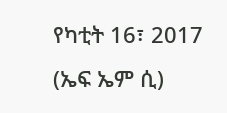የካቲት 16፣ 2017 (ኤፍ ኤም ሲ)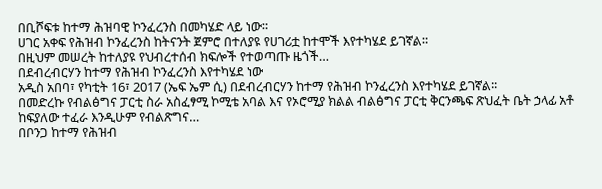በቢሾፍቱ ከተማ ሕዝባዊ ኮንፈረንስ በመካሄድ ላይ ነው።
ሀገር አቀፍ የሕዝብ ኮንፈረንስ ከትናንት ጀምሮ በተለያዩ የሀገሪቷ ከተሞች እየተካሄደ ይገኛል።
በዚህም መሠረት ከተለያዩ የህብረተሰብ ክፍሎች የተወጣጡ ዜጎች…
በደብረብርሃን ከተማ የሕዝብ ኮንፈረንስ እየተካሄደ ነው
አዲስ አበባ፣ የካቲት 16፣ 2017 (ኤፍ ኤም ሲ) በደብረብርሃን ከተማ የሕዝብ ኮንፈረንስ እየተካሄደ ይገኛል፡፡
በመድረኩ የብልፅግና ፓርቲ ስራ አስፈፃሚ ኮሚቴ አባል እና የኦሮሚያ ክልል ብልፅግና ፓርቲ ቅርንጫፍ ጽህፈት ቤት ኃላፊ አቶ ከፍያለው ተፈራ እንዲሁም የብልጽግና…
በቦንጋ ከተማ የሕዝብ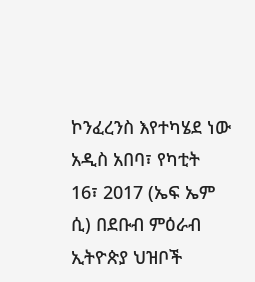ኮንፈረንስ እየተካሄደ ነው
አዲስ አበባ፣ የካቲት 16፣ 2017 (ኤፍ ኤም ሲ) በደቡብ ምዕራብ ኢትዮጵያ ህዝቦች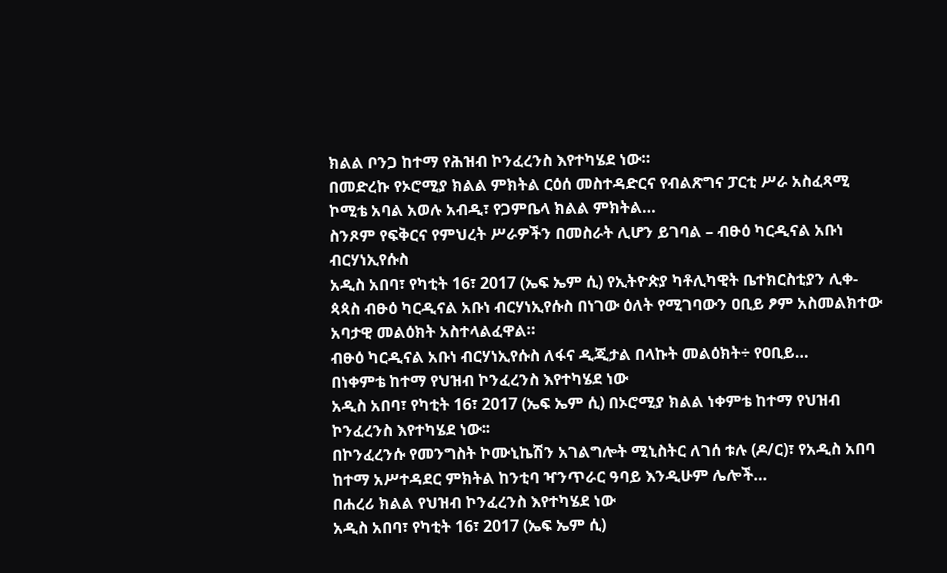ክልል ቦንጋ ከተማ የሕዝብ ኮንፈረንስ እየተካሄደ ነው።
በመድረኩ የኦሮሚያ ክልል ምክትል ርዕሰ መስተዳድርና የብልጽግና ፓርቲ ሥራ አስፈጻሚ ኮሚቴ አባል አወሉ አብዲ፣ የጋምቤላ ክልል ምክትል…
ስንጾም የፍቅርና የምህረት ሥራዎችን በመስራት ሊሆን ይገባል – ብፁዕ ካርዲናል አቡነ ብርሃነኢየሱስ
አዲስ አበባ፣ የካቲት 16፣ 2017 (ኤፍ ኤም ሲ) የኢትዮጵያ ካቶሊካዊት ቤተክርስቲያን ሊቀ-ጳጳስ ብፁዕ ካርዲናል አቡነ ብርሃነኢየሱስ በነገው ዕለት የሚገባውን ዐቢይ ፆም አስመልክተው አባታዊ መልዕክት አስተላልፈዋል።
ብፁዕ ካርዲናል አቡነ ብርሃነኢየሱስ ለፋና ዲጂታል በላኩት መልዕክት÷ የዐቢይ…
በነቀምቴ ከተማ የህዝብ ኮንፈረንስ እየተካሄደ ነው
አዲስ አበባ፣ የካቲት 16፣ 2017 (ኤፍ ኤም ሲ) በኦሮሚያ ክልል ነቀምቴ ከተማ የህዝብ ኮንፈረንስ እየተካሄደ ነው፡፡
በኮንፈረንሱ የመንግስት ኮሙኒኬሽን አገልግሎት ሚኒስትር ለገሰ ቱሉ (ዶ/ር)፣ የአዲስ አበባ ከተማ አሥተዳደር ምክትል ከንቲባ ዣንጥራር ዓባይ እንዲሁም ሌሎች…
በሐረሪ ክልል የህዝብ ኮንፈረንስ እየተካሄደ ነው
አዲስ አበባ፣ የካቲት 16፣ 2017 (ኤፍ ኤም ሲ)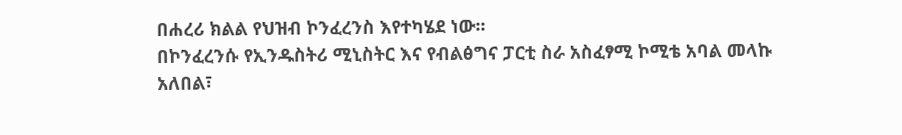በሐረሪ ክልል የህዝብ ኮንፈረንስ እየተካሄደ ነው፡፡
በኮንፈረንሱ የኢንዱስትሪ ሚኒስትር እና የብልፅግና ፓርቲ ስራ አስፈፃሚ ኮሚቴ አባል መላኩ አለበል፣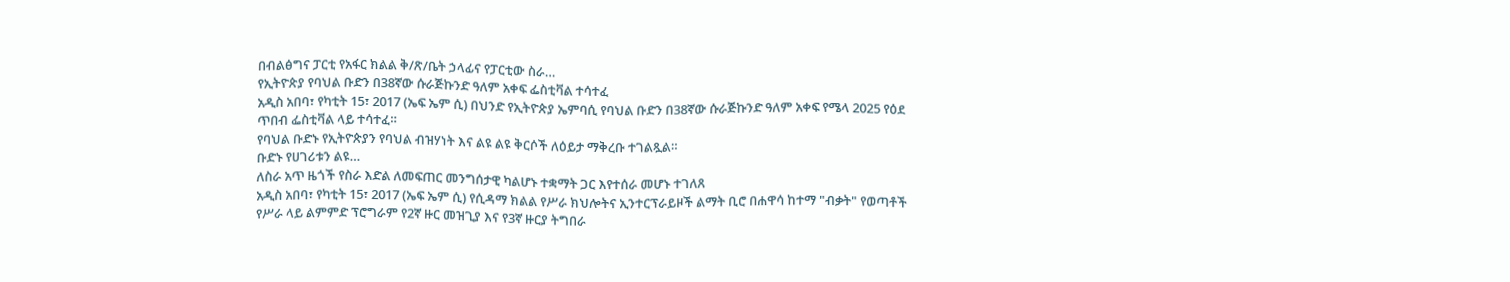በብልፅግና ፓርቲ የአፋር ክልል ቅ/ጽ/ቤት ኃላፊና የፓርቲው ስራ…
የኢትዮጵያ የባህል ቡድን በ38ኛው ሱራጅኩንድ ዓለም አቀፍ ፌስቲቫል ተሳተፈ
አዲስ አበባ፣ የካቲት 15፣ 2017 (ኤፍ ኤም ሲ) በህንድ የኢትዮጵያ ኤምባሲ የባህል ቡድን በ38ኛው ሱራጅኩንድ ዓለም አቀፍ የሜላ 2025 የዕደ ጥበብ ፌስቲቫል ላይ ተሳተፈ።
የባህል ቡድኑ የኢትዮጵያን የባህል ብዝሃነት እና ልዩ ልዩ ቅርሶች ለዕይታ ማቅረቡ ተገልጿል።
ቡድኑ የሀገሪቱን ልዩ…
ለስራ አጥ ዜጎች የስራ እድል ለመፍጠር መንግሰታዊ ካልሆኑ ተቋማት ጋር እየተሰራ መሆኑ ተገለጸ
አዲስ አበባ፣ የካቲት 15፣ 2017 (ኤፍ ኤም ሲ) የሲዳማ ክልል የሥራ ክህሎትና ኢንተርፕራይዞች ልማት ቢሮ በሐዋሳ ከተማ "ብቃት" የወጣቶች የሥራ ላይ ልምምድ ፕሮግራም የ2ኛ ዙር መዝጊያ እና የ3ኛ ዙርያ ትግበራ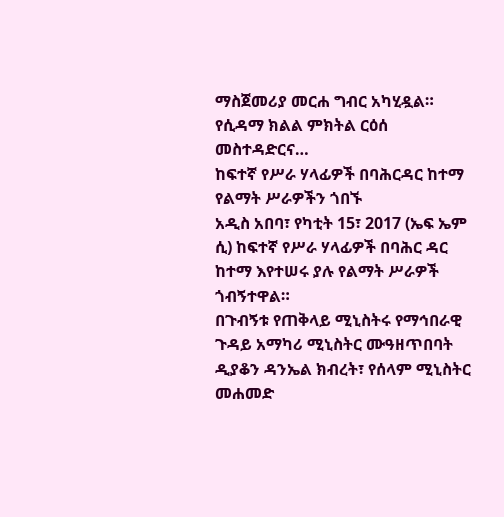ማስጀመሪያ መርሐ ግብር አካሂዷል።
የሲዳማ ክልል ምክትል ርዕሰ መስተዳድርና…
ከፍተኛ የሥራ ሃላፊዎች በባሕርዳር ከተማ የልማት ሥራዎችን ጎበኙ
አዲስ አበባ፣ የካቲት 15፣ 2017 (ኤፍ ኤም ሲ) ከፍተኛ የሥራ ሃላፊዎች በባሕር ዳር ከተማ እየተሠሩ ያሉ የልማት ሥራዎች ጎብኝተዋል።
በጉብኝቱ የጠቅላይ ሚኒስትሩ የማኅበራዊ ጉዳይ አማካሪ ሚኒስትር ሙዓዘጥበባት ዲያቆን ዳንኤል ክብረት፣ የሰላም ሚኒስትር መሐመድ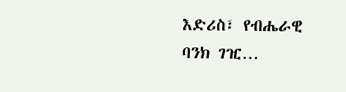እድሪስ፣ የብሔራዊ ባንክ ገዢ…